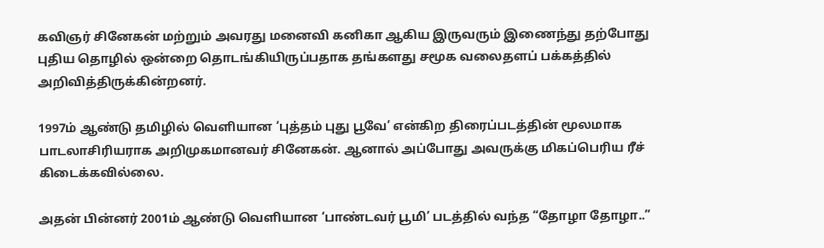கவிஞர் சினேகன் மற்றும் அவரது மனைவி கனிகா ஆகிய இருவரும் இணைந்து தற்போது புதிய தொழில் ஒன்றை தொடங்கியிருப்பதாக தங்களது சமூக வலைதளப் பக்கத்தில் அறிவித்திருக்கின்றனர்.

1997ம் ஆண்டு தமிழில் வெளியான ‘புத்தம் புது பூவே’ என்கிற திரைப்படத்தின் மூலமாக பாடலாசிரியராக அறிமுகமானவர் சினேகன். ஆனால் அப்போது அவருக்கு மிகப்பெரிய ரீச் கிடைக்கவில்லை.

அதன் பின்னர் 2001ம் ஆண்டு வெளியான ‘பாண்டவர் பூமி’ படத்தில் வந்த “தோழா தோழா..”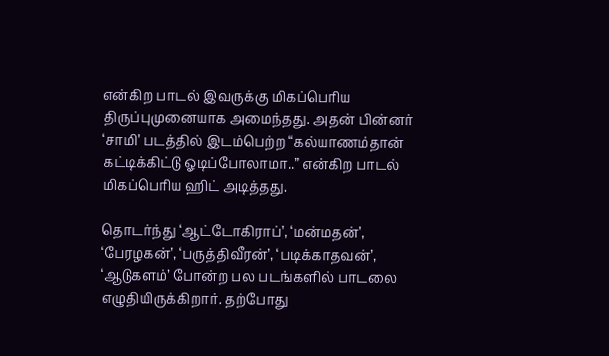என்கிற பாடல் இவருக்கு மிகப்பெரிய திருப்புமுனையாக அமைந்தது. அதன் பின்னர் ‘சாமி’ படத்தில் இடம்பெற்ற “கல்யாணம்தான் கட்டிக்கிட்டு ஓடிப்போலாமா..” என்கிற பாடல் மிகப்பெரிய ஹிட் அடித்தது.

தொடர்ந்து ‘ஆட்டோகிராப்’, ‘மன்மதன்’, ‘பேரழகன்’, ‘பருத்திவீரன்’, ‘படிக்காதவன்’, ‘ஆடுகளம்’ போன்ற பல படங்களில் பாடலை எழுதியிருக்கிறார். தற்போது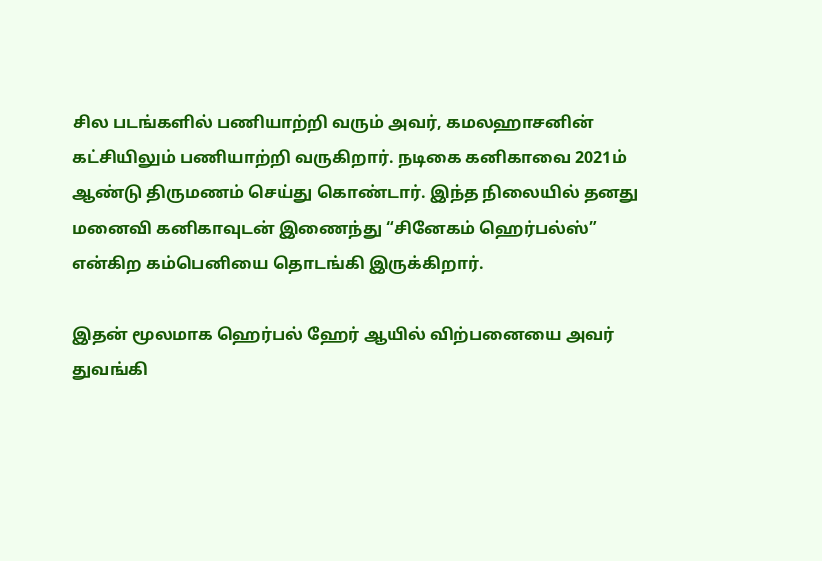சில படங்களில் பணியாற்றி வரும் அவர், கமலஹாசனின் கட்சியிலும் பணியாற்றி வருகிறார். நடிகை கனிகாவை 2021ம் ஆண்டு திருமணம் செய்து கொண்டார். இந்த நிலையில் தனது மனைவி கனிகாவுடன் இணைந்து “சினேகம் ஹெர்பல்ஸ்” என்கிற கம்பெனியை தொடங்கி இருக்கிறார்.

இதன் மூலமாக ஹெர்பல் ஹேர் ஆயில் விற்பனையை அவர் துவங்கி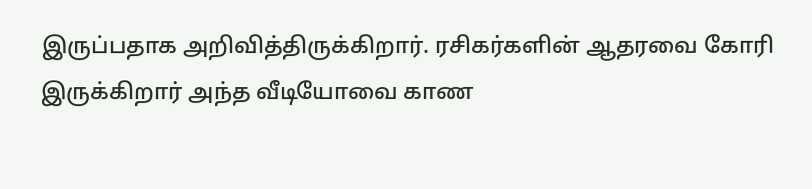இருப்பதாக அறிவித்திருக்கிறார். ரசிகர்களின் ஆதரவை கோரி இருக்கிறார் அந்த வீடியோவை காண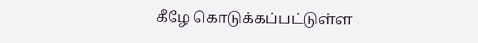கீழே கொடுக்கப்பட்டுள்ள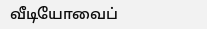வீடியோவைப்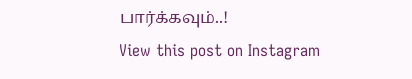பார்க்கவும்..!
View this post on Instagram